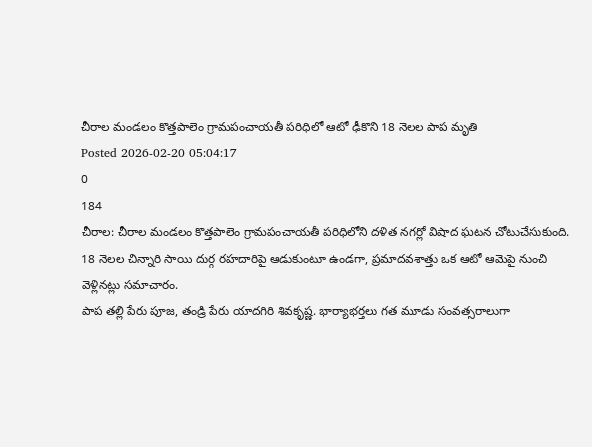చీరాల మండలం కొత్తపాలెం గ్రామపంచాయతీ పరిధిలో ఆటో ఢీకొని 18 నెలల పాప మృతి
Posted 2026-02-20 05:04:17
0
184
చీరాల: చీరాల మండలం కొత్తపాలెం గ్రామపంచాయతీ పరిధిలోని దళిత నగర్లో విషాద ఘటన చోటుచేసుకుంది. 18 నెలల చిన్నారి సాయి దుర్గ రహదారిపై ఆడుకుంటూ ఉండగా, ప్రమాదవశాత్తు ఒక ఆటో ఆమెపై నుంచి వెళ్లినట్లు సమాచారం.
పాప తల్లి పేరు పూజ, తండ్రి పేరు యాదగిరి శివకృష్ణ. భార్యాభర్తలు గత మూడు సంవత్సరాలుగా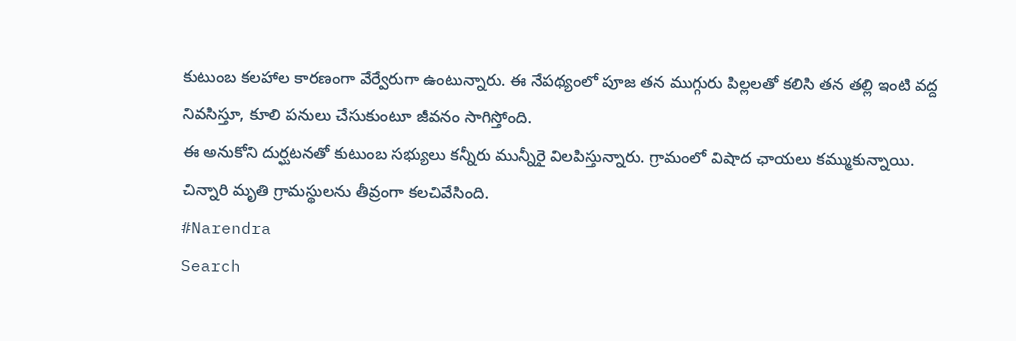కుటుంబ కలహాల కారణంగా వేర్వేరుగా ఉంటున్నారు. ఈ నేపథ్యంలో పూజ తన ముగ్గురు పిల్లలతో కలిసి తన తల్లి ఇంటి వద్ద నివసిస్తూ, కూలి పనులు చేసుకుంటూ జీవనం సాగిస్తోంది.
ఈ అనుకోని దుర్ఘటనతో కుటుంబ సభ్యులు కన్నీరు మున్నీరై విలపిస్తున్నారు. గ్రామంలో విషాద ఛాయలు కమ్ముకున్నాయి. చిన్నారి మృతి గ్రామస్థులను తీవ్రంగా కలచివేసింది.
#Narendra
Search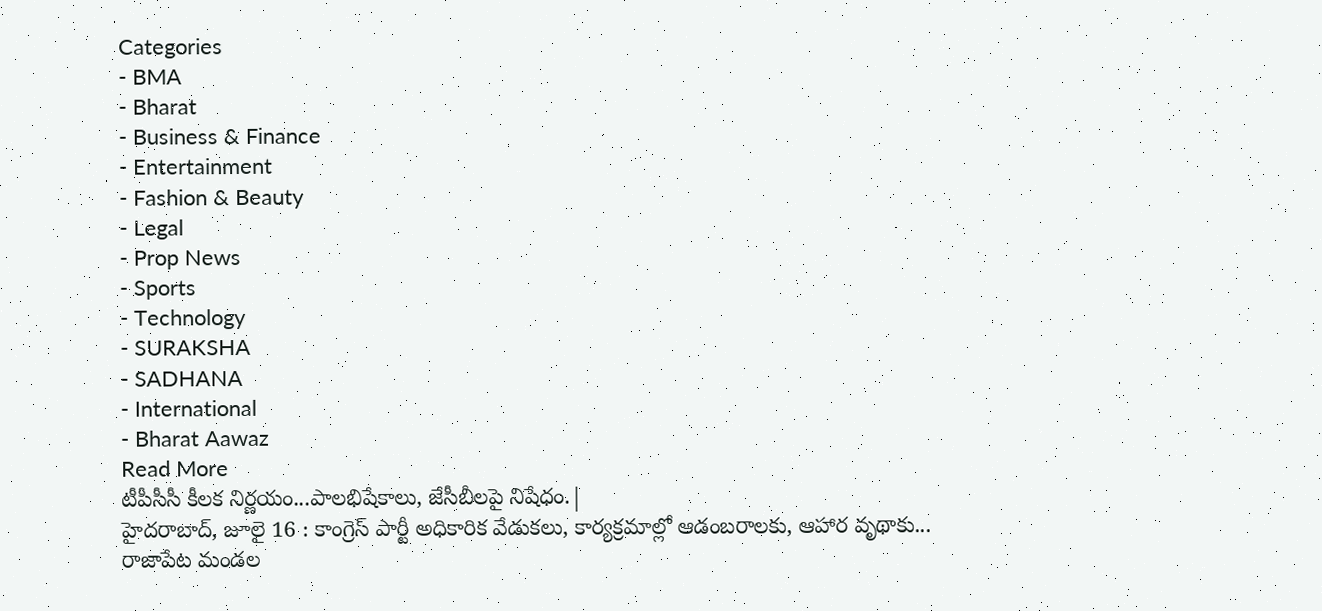Categories
- BMA
- Bharat
- Business & Finance
- Entertainment
- Fashion & Beauty
- Legal
- Prop News
- Sports
- Technology
- SURAKSHA
- SADHANA
- International
- Bharat Aawaz
Read More
టీపీసీసీ కీలక నిర్ణయం...పాలభిషేకాలు, జేసీబీలపై నిషేధం.|
హైదరాబాద్, జూలై 16 : కాంగ్రెస్ పార్టీ అధికారిక వేడుకలు, కార్యక్రమాల్లో ఆడంబరాలకు, ఆహార వృథాకు...
రాజాపేట మండల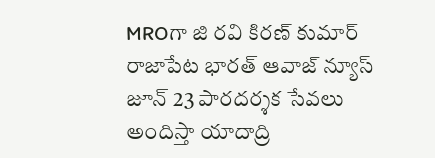MROగా జి రవి కిరణ్ కుమార్
రాజాపేట భారత్ ఆవాజ్ న్యూస్ జూన్ 23 పారదర్శక సేవలు అందిస్తా యాదాద్రి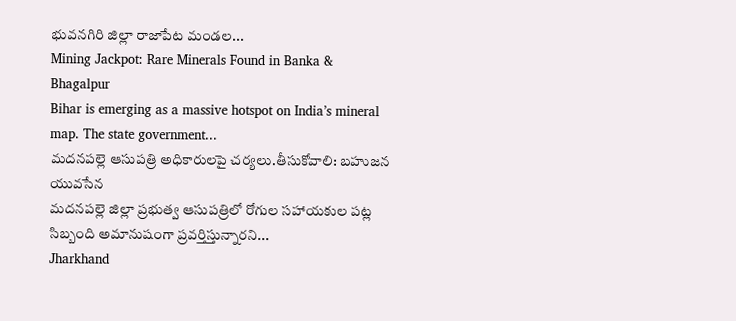భువనగిరి జిల్లా రాజాపేట మండల...
Mining Jackpot: Rare Minerals Found in Banka & Bhagalpur
Bihar is emerging as a massive hotspot on India’s mineral map. The state government...
మదనపల్లె ఆసుపత్రి అధికారులపై చర్యలు.తీసుకోవాలి: బహుజన యువసేన
మదనపల్లె జిల్లా ప్రభుత్వ ఆసుపత్రిలో రోగుల సహాయకుల పట్ల సిబ్బంది అమానుషంగా ప్రవర్తిస్తున్నారని...
Jharkhand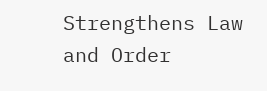Strengthens Law and Order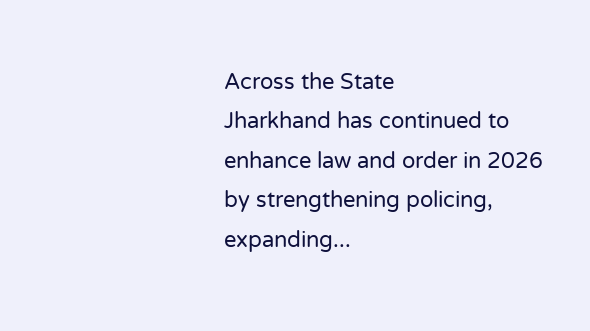Across the State
Jharkhand has continued to enhance law and order in 2026 by strengthening policing, expanding...